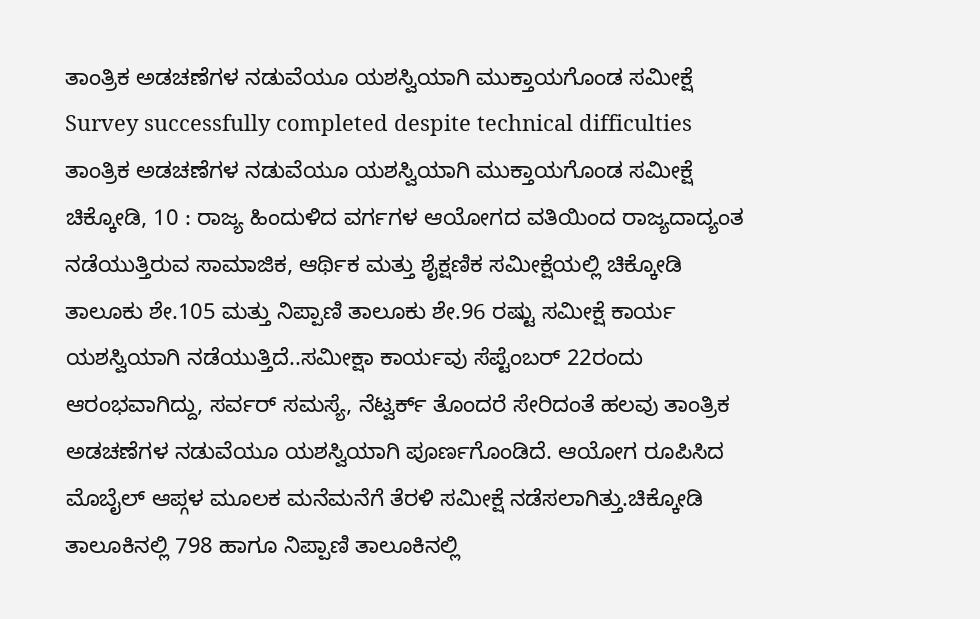ತಾಂತ್ರಿಕ ಅಡಚಣೆಗಳ ನಡುವೆಯೂ ಯಶಸ್ವಿಯಾಗಿ ಮುಕ್ತಾಯಗೊಂಡ ಸಮೀಕ್ಷೆ
Survey successfully completed despite technical difficulties
ತಾಂತ್ರಿಕ ಅಡಚಣೆಗಳ ನಡುವೆಯೂ ಯಶಸ್ವಿಯಾಗಿ ಮುಕ್ತಾಯಗೊಂಡ ಸಮೀಕ್ಷೆ
ಚಿಕ್ಕೋಡಿ, 10 : ರಾಜ್ಯ ಹಿಂದುಳಿದ ವರ್ಗಗಳ ಆಯೋಗದ ವತಿಯಿಂದ ರಾಜ್ಯದಾದ್ಯಂತ ನಡೆಯುತ್ತಿರುವ ಸಾಮಾಜಿಕ, ಆರ್ಥಿಕ ಮತ್ತು ಶೈಕ್ಷಣಿಕ ಸಮೀಕ್ಷೆಯಲ್ಲಿ ಚಿಕ್ಕೋಡಿ ತಾಲೂಕು ಶೇ.105 ಮತ್ತು ನಿಪ್ಪಾಣಿ ತಾಲೂಕು ಶೇ.96 ರಷ್ಟು ಸಮೀಕ್ಷೆ ಕಾರ್ಯ ಯಶಸ್ವಿಯಾಗಿ ನಡೆಯುತ್ತಿದೆ..ಸಮೀಕ್ಷಾ ಕಾರ್ಯವು ಸೆಪ್ಟೆಂಬರ್ 22ರಂದು ಆರಂಭವಾಗಿದ್ದು, ಸರ್ವರ್ ಸಮಸ್ಯೆ, ನೆಟ್ವರ್ಕ್ ತೊಂದರೆ ಸೇರಿದಂತೆ ಹಲವು ತಾಂತ್ರಿಕ ಅಡಚಣೆಗಳ ನಡುವೆಯೂ ಯಶಸ್ವಿಯಾಗಿ ಪೂರ್ಣಗೊಂಡಿದೆ. ಆಯೋಗ ರೂಪಿಸಿದ ಮೊಬೈಲ್ ಆಪ್ಗಳ ಮೂಲಕ ಮನೆಮನೆಗೆ ತೆರಳಿ ಸಮೀಕ್ಷೆ ನಡೆಸಲಾಗಿತ್ತು.ಚಿಕ್ಕೋಡಿ ತಾಲೂಕಿನಲ್ಲಿ 798 ಹಾಗೂ ನಿಪ್ಪಾಣಿ ತಾಲೂಕಿನಲ್ಲಿ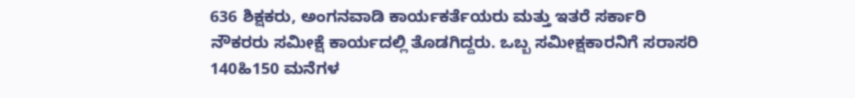636 ಶಿಕ್ಷಕರು, ಅಂಗನವಾಡಿ ಕಾರ್ಯಕರ್ತೆಯರು ಮತ್ತು ಇತರೆ ಸರ್ಕಾರಿ ನೌಕರರು ಸಮೀಕ್ಷೆ ಕಾರ್ಯದಲ್ಲಿ ತೊಡಗಿದ್ದರು. ಒಬ್ಬ ಸಮೀಕ್ಷಕಾರನಿಗೆ ಸರಾಸರಿ 140ಹಿ150 ಮನೆಗಳ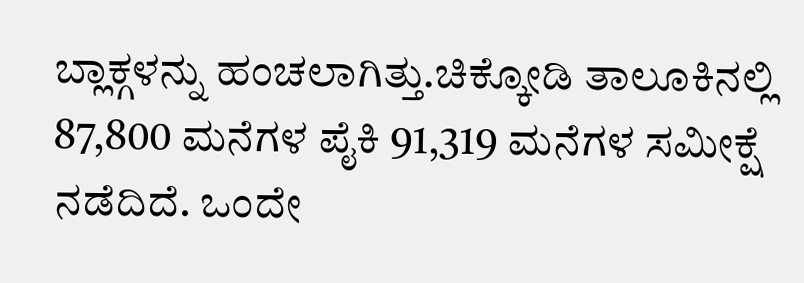ಬ್ಲಾಕ್ಗಳನ್ನು ಹಂಚಲಾಗಿತ್ತು.ಚಿಕ್ಕೋಡಿ ತಾಲೂಕಿನಲ್ಲಿ 87,800 ಮನೆಗಳ ಪೈಕಿ 91,319 ಮನೆಗಳ ಸಮೀಕ್ಷೆ ನಡೆದಿದೆ. ಒಂದೇ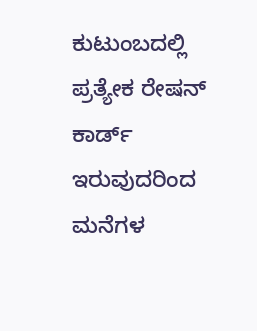ಕುಟುಂಬದಲ್ಲಿ ಪ್ರತ್ಯೇಕ ರೇಷನ್ ಕಾರ್ಡ್ ಇರುವುದರಿಂದ ಮನೆಗಳ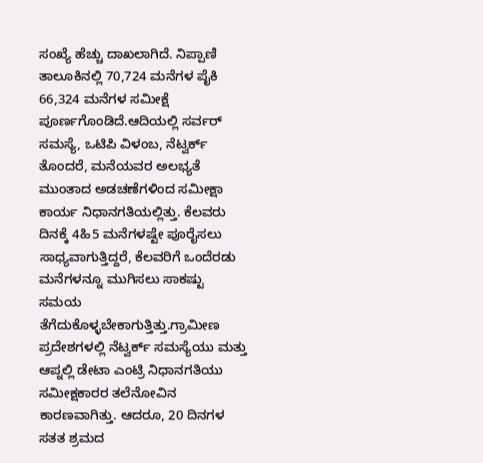ಸಂಖ್ಯೆ ಹೆಚ್ಚು ದಾಖಲಾಗಿದೆ. ನಿಪ್ಪಾಣಿ ತಾಲೂಕಿನಲ್ಲಿ 70,724 ಮನೆಗಳ ಪೈಕಿ 66,324 ಮನೆಗಳ ಸಮೀಕ್ಷೆ ಪೂರ್ಣಗೊಂಡಿದೆ.ಆದಿಯಲ್ಲಿ ಸರ್ವರ್ ಸಮಸ್ಯೆ, ಒಟಿಪಿ ವಿಳಂಬ, ನೆಟ್ವರ್ಕ್ ತೊಂದರೆ, ಮನೆಯವರ ಅಲಭ್ಯತೆ ಮುಂತಾದ ಅಡಚಣೆಗಳಿಂದ ಸಮೀಕ್ಷಾ ಕಾರ್ಯ ನಿಧಾನಗತಿಯಲ್ಲಿತ್ತು. ಕೆಲವರು ದಿನಕ್ಕೆ 4ಹಿ5 ಮನೆಗಳಷ್ಟೇ ಪೂರೈಸಲು ಸಾಧ್ಯವಾಗುತ್ತಿದ್ದರೆ, ಕೆಲವರಿಗೆ ಒಂದೆರಡು ಮನೆಗಳನ್ನೂ ಮುಗಿಸಲು ಸಾಕಷ್ಟು ಸಮಯ ತೆಗೆದುಕೊಳ್ಳಬೇಕಾಗುತ್ತಿತ್ತು.ಗ್ರಾಮೀಣ ಪ್ರದೇಶಗಳಲ್ಲಿ ನೆಟ್ವರ್ಕ್ ಸಮಸ್ಯೆಯು ಮತ್ತು ಆಪ್ನಲ್ಲಿ ಡೇಟಾ ಎಂಟ್ರಿ ನಿಧಾನಗತಿಯು ಸಮೀಕ್ಷಕಾರರ ತಲೆನೋವಿನ ಕಾರಣವಾಗಿತ್ತು. ಆದರೂ, 20 ದಿನಗಳ ಸತತ ಶ್ರಮದ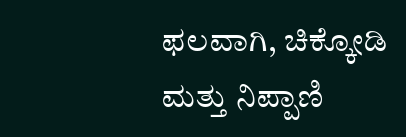ಫಲವಾಗಿ, ಚಿಕ್ಕೋಡಿ ಮತ್ತು ನಿಪ್ಪಾಣಿ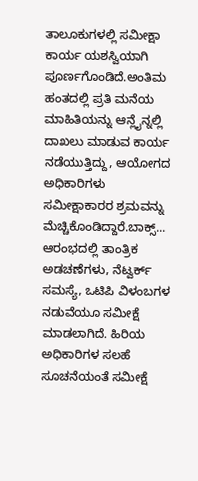ತಾಲೂಕುಗಳಲ್ಲಿ ಸಮೀಕ್ಷಾ ಕಾರ್ಯ ಯಶಸ್ವಿಯಾಗಿ ಪೂರ್ಣಗೊಂಡಿದೆ.ಅಂತಿಮ ಹಂತದಲ್ಲಿ ಪ್ರತಿ ಮನೆಯ ಮಾಹಿತಿಯನ್ನು ಆನ್ಲೈನ್ನಲ್ಲಿ ದಾಖಲು ಮಾಡುವ ಕಾರ್ಯ ನಡೆಯುತ್ತಿದ್ದು, ಆಯೋಗದ ಅಧಿಕಾರಿಗಳು ಸಮೀಕ್ಷಾಕಾರರ ಶ್ರಮವನ್ನು ಮೆಚ್ಚಿಕೊಂಡಿದ್ದಾರೆ.ಬಾಕ್ಸ್...
ಆರಂಭದಲ್ಲಿ ತಾಂತ್ರಿಕ ಅಡಚಣೆಗಳು, ನೆಟ್ವರ್ಕ್ ಸಮಸ್ಯೆ, ಒಟಿಪಿ ವಿಳಂಬಗಳ ನಡುವೆಯೂ ಸಮೀಕ್ಷೆ ಮಾಡಲಾಗಿದೆ. ಹಿರಿಯ ಅಧಿಕಾರಿಗಳ ಸಲಹೆ ಸೂಚನೆಯಂತೆ ಸಮೀಕ್ಷೆ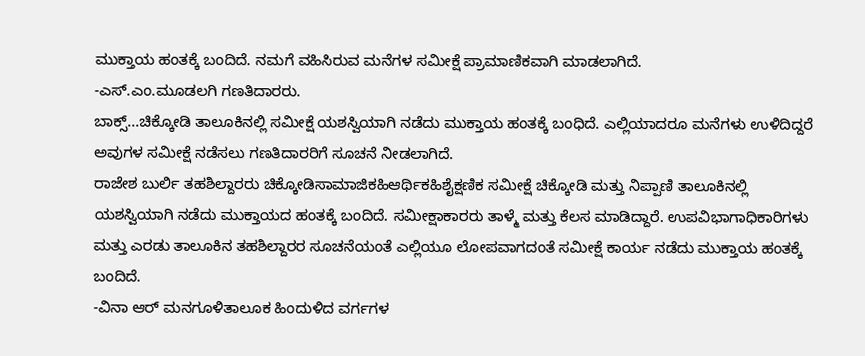ಮುಕ್ತಾಯ ಹಂತಕ್ಕೆ ಬಂದಿದೆ. ನಮಗೆ ವಹಿಸಿರುವ ಮನೆಗಳ ಸಮೀಕ್ಷೆ ಪ್ರಾಮಾಣಿಕವಾಗಿ ಮಾಡಲಾಗಿದೆ.
-ಎಸ್.ಎಂ.ಮೂಡಲಗಿ ಗಣತಿದಾರರು.
ಬಾಕ್ಸ್...ಚಿಕ್ಕೋಡಿ ತಾಲೂಕಿನಲ್ಲಿ ಸಮೀಕ್ಷೆ ಯಶಸ್ವಿಯಾಗಿ ನಡೆದು ಮುಕ್ತಾಯ ಹಂತಕ್ಕೆ ಬಂಧಿದೆ. ಎಲ್ಲಿಯಾದರೂ ಮನೆಗಳು ಉಳಿದಿದ್ದರೆ ಅವುಗಳ ಸಮೀಕ್ಷೆ ನಡೆಸಲು ಗಣತಿದಾರರಿಗೆ ಸೂಚನೆ ನೀಡಲಾಗಿದೆ.
ರಾಜೇಶ ಬುರ್ಲಿ ತಹಶಿಲ್ದಾರರು ಚಿಕ್ಕೋಡಿಸಾಮಾಜಿಕಹಿಆರ್ಥಿಕಹಿಶೈಕ್ಷಣಿಕ ಸಮೀಕ್ಷೆ ಚಿಕ್ಕೋಡಿ ಮತ್ತು ನಿಪ್ಪಾಣಿ ತಾಲೂಕಿನಲ್ಲಿ ಯಶಸ್ವಿಯಾಗಿ ನಡೆದು ಮುಕ್ತಾಯದ ಹಂತಕ್ಕೆ ಬಂದಿದೆ. ಸಮೀಕ್ಷಾಕಾರರು ತಾಳ್ಮೆ ಮತ್ತು ಕೆಲಸ ಮಾಡಿದ್ದಾರೆ. ಉಪವಿಭಾಗಾಧಿಕಾರಿಗಳು ಮತ್ತು ಎರಡು ತಾಲೂಕಿನ ತಹಶಿಲ್ದಾರರ ಸೂಚನೆಯಂತೆ ಎಲ್ಲಿಯೂ ಲೋಪವಾಗದಂತೆ ಸಮೀಕ್ಷೆ ಕಾರ್ಯ ನಡೆದು ಮುಕ್ತಾಯ ಹಂತಕ್ಕೆ ಬಂದಿದೆ.
-ವಿನಾ ಆರ್ ಮನಗೂಳಿತಾಲೂಕ ಹಿಂದುಳಿದ ವರ್ಗಗಳ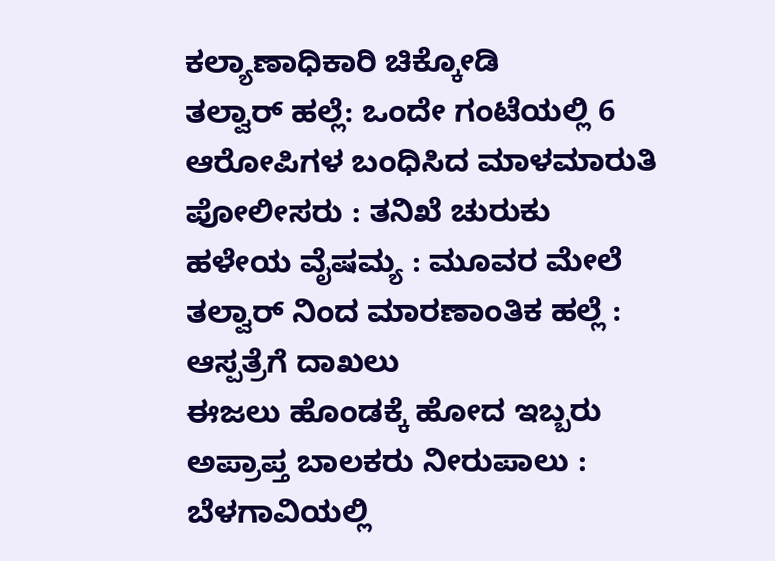ಕಲ್ಯಾಣಾಧಿಕಾರಿ ಚಿಕ್ಕೋಡಿ
ತಲ್ವಾರ್ ಹಲ್ಲೆ: ಒಂದೇ ಗಂಟೆಯಲ್ಲಿ 6 ಆರೋಪಿಗಳ ಬಂಧಿಸಿದ ಮಾಳಮಾರುತಿ ಪೋಲೀಸರು : ತನಿಖೆ ಚುರುಕು
ಹಳೇಯ ವೈಷಮ್ಯ : ಮೂವರ ಮೇಲೆ ತಲ್ವಾರ್ ನಿಂದ ಮಾರಣಾಂತಿಕ ಹಲ್ಲೆ : ಆಸ್ಪತ್ರೆಗೆ ದಾಖಲು
ಈಜಲು ಹೊಂಡಕ್ಕೆ ಹೋದ ಇಬ್ಬರು ಅಪ್ರಾಪ್ತ ಬಾಲಕರು ನೀರುಪಾಲು : ಬೆಳಗಾವಿಯಲ್ಲಿ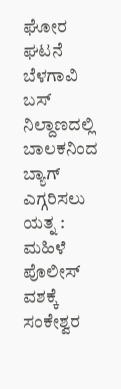ಘೋರ ಘಟನೆ
ಬೆಳಗಾವಿ ಬಸ್ ನಿಲ್ದಾಣದಲ್ಲಿ ಬಾಲಕನಿಂದ ಬ್ಯಾಗ್ ಎಗ್ಗರಿಸಲು ಯತ್ನ : ಮಹಿಳೆ ಪೊಲೀಸ್ ವಶಕ್ಕೆ
ಸಂಕೇಶ್ವರ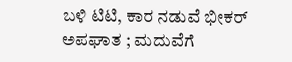ಬಳಿ ಟಿಟಿ, ಕಾರ ನಡುವೆ ಭೀಕರ್ ಅಪಘಾತ ; ಮದುವೆಗೆ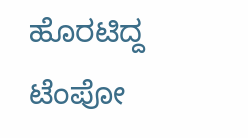ಹೊರಟಿದ್ದ ಟೆಂಪೋ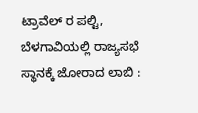ಟ್ರಾವೆಲ್ ರ ಪಲ್ಟಿ,
ಬೆಳಗಾವಿಯಲ್ಲಿ ರಾಜ್ಯಸಭೆ ಸ್ಥಾನಕ್ಕೆ ಜೋರಾದ ಲಾಬಿ :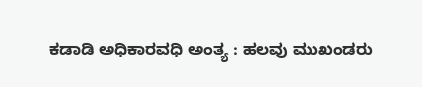ಕಡಾಡಿ ಅಧಿಕಾರವಧಿ ಅಂತ್ಯ : ಹಲವು ಮುಖಂಡರು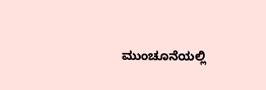ಮುಂಚೂನೆಯಲ್ಲಿ